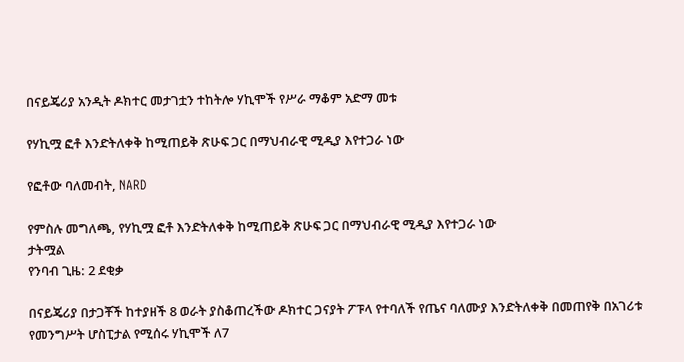በናይጄሪያ አንዲት ዶክተር መታገቷን ተከትሎ ሃኪሞች የሥራ ማቆም አድማ መቱ

የሃኪሟ ፎቶ እንድትለቀቅ ከሚጠይቅ ጽሁፍ ጋር በማህብራዊ ሚዲያ እየተጋራ ነው

የፎቶው ባለመብት, NARD

የምስሉ መግለጫ, የሃኪሟ ፎቶ እንድትለቀቅ ከሚጠይቅ ጽሁፍ ጋር በማህብራዊ ሚዲያ እየተጋራ ነው
ታትሟል
የንባብ ጊዜ: 2 ደቂቃ

በናይጄሪያ በታጋቾች ከተያዘች 8 ወራት ያስቆጠረችው ዶክተር ጋናያት ፖፑላ የተባለች የጤና ባለሙያ እንድትለቀቅ በመጠየቅ በአገሪቱ የመንግሥት ሆስፒታል የሚሰሩ ሃኪሞች ለ7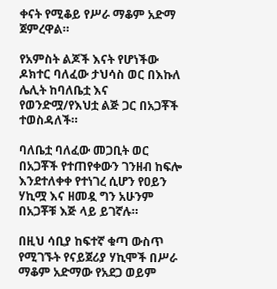ቀናት የሚቆይ የሥራ ማቆም አድማ ጀምረዋል።

የአምስት ልጆች እናት የሆነችው ዶክተር ባለፈው ታህሳስ ወር በእኩለ ሌሊት ከባለቤቷ እና የወንድሟ/የእህቷ ልጅ ጋር በአጋቾች ተወስዳለች።

ባለቤቷ ባለፈው መጋቢት ወር በአጋቾች የተጠየቀውን ገንዘብ ከፍሎ እንደተለቀቀ የተነገረ ሲሆን የዐይን ሃኪሟ እና ዘመዷ ግን አሁንም በአጋቾቹ እጅ ላይ ይገኛሉ።

በዚህ ሳቢያ ከፍተኛ ቁጣ ውስጥ የሚገኙት የናይጀሪያ ሃኪሞች በሥራ ማቆም አድማው የአደጋ ወይም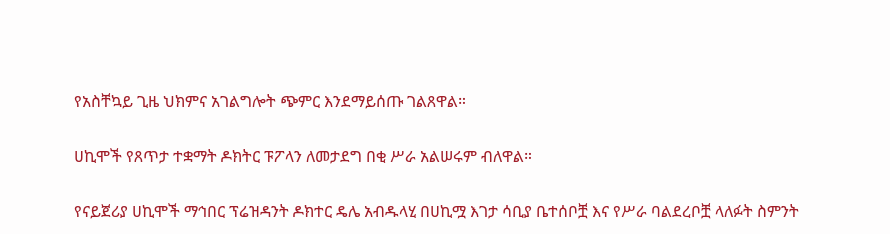የአስቸኳይ ጊዜ ህክምና አገልግሎት ጭምር እንደማይሰጡ ገልጸዋል።

ሀኪሞች የጸጥታ ተቋማት ዶክትር ፑፖላን ለመታደግ በቂ ሥራ አልሠሩም ብለዋል።

የናይጀሪያ ሀኪሞች ማኅበር ፕሬዝዳንት ዶክተር ዴሌ አብዱላሂ በሀኪሟ እገታ ሳቢያ ቤተሰቦቿ እና የሥራ ባልደረቦቿ ላለፉት ስምንት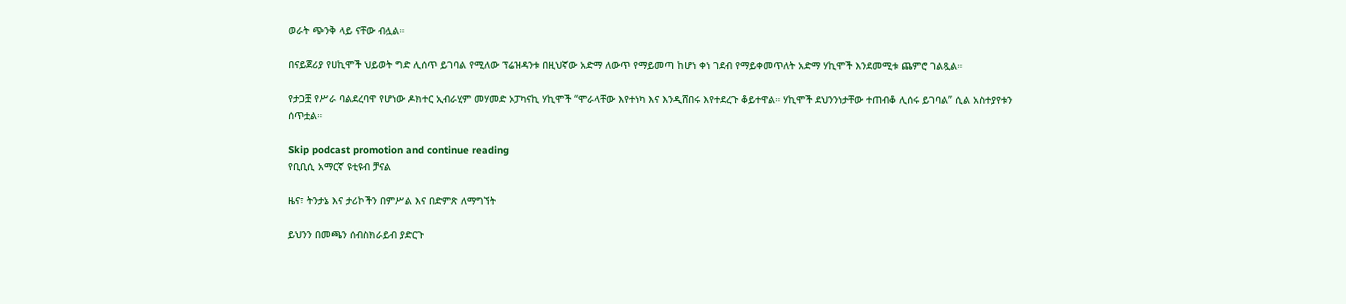ወራት ጭንቅ ላይ ናቸው ብሏል።

በናይጀሪያ የሀኪሞች ህይወት ግድ ሊሰጥ ይገባል የሚለው ፕሬዝዳንቱ በዚህኛው አድማ ለውጥ የማይመጣ ከሆነ ቀነ ገደብ የማይቀመጥለት አድማ ሃኪሞች እንደመሚቱ ጨምሮ ገልጿል።

የታጋቿ የሥራ ባልደረባዋ የሆነው ዶክተር ኢብራሂም መሃመድ ኦፓካናኪ ሃኪሞች “ሞራላቸው እየተነካ እና እንዲሸበሩ እየተደረጉ ቆይተዋል። ሃኪሞች ደህንንነታቸው ተጠብቆ ሊሰሩ ይገባል” ሲል አስተያየቱን ሰጥቷል።

Skip podcast promotion and continue reading
የቢቢሲ አማርኛ ዩቲዩብ ቻናል

ዜና፣ ትንታኔ እና ታሪኮችን በምሥል እና በድምጽ ለማግኘት

ይህንን በመጫን ሰብስክራይብ ያድርጉ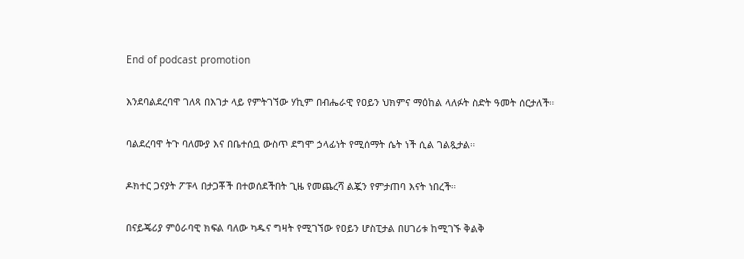End of podcast promotion

እንደባልደረባዋ ገለጻ በእገታ ላይ የምትገኘው ሃኪም በብሔራዊ የዐይን ህክምና ማዕከል ላለፉት ስድት ዓመት ሰርታለች።

ባልደረባዋ ትጉ ባለሙያ እና በቤተሰቧ ውስጥ ደግሞ ኃላፊነት የሚሰማት ሴት ነች ሲል ገልጿታል።

ዶክተር ጋናያት ፖፑላ በታጋቾች በተወሰደችበት ጊዜ የመጨረሻ ልጇን የምታጠባ እናት ነበረች።

በናይጄሪያ ምዕራባዊ ክፍል ባለው ካዱና ግዛት የሚገኘው የዐይን ሆስፒታል በሀገሪቱ ከሚገኙ ቅልቅ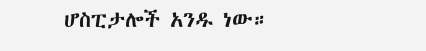ሆስፒታሎች አንዱ ነው።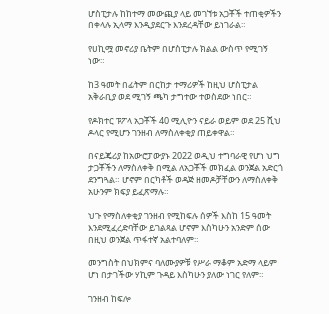ሆስፒታሉ ከከተማ መውጪያ ላይ መገኘቱ አጋቾች ተጠቂዎችን በቀላሉ ኢላማ እንዲያደርጉ እንደረዳቸው ይነገራል።

የሀኪሟ መኖሪያ ቤትም በሆስፒታሉ ክልል ውስጥ የሚገኝ ነው።

ከ3 ዓመት በፊትም በርከታ ተማሪዎች ከዚህ ሆስፒታል አቅራቢያ ወደ ሚገኝ ጫካ ታግተው ተወስደው ነበር።

የዶክተር ፑፖላ አጋቾች 40 ሚሊዮን ናይራ ወይም ወደ 25 ሺህ ዶላር የሚሆን ገንዘብ ለማስለቀቂያ ጠይቀዋል።

በናይጄሪያ ከአውሮፓውያኑ 2022 ወዲህ ተግባራዊ የሆነ ህግ ታጋቾችን ለማስለቀቅ በሚል ለአጋቾች መክፈል ወንጀል አድርጎ ደንግጓል። ሆኖም በርካቶች ወዳጅ ዘመዶቻቸውን ለማስለቀቅ አሁንም ክፍያ ይፈጽማሉ።

ህጉ የማስለቀቂያ ገንዘብ የሚከፍሉ ሰዎች እስከ 15 ዓመት እንደሚፈረድባቸው ይገልጻል ሆኖም እስካሁን አንድም ሰው በዚህ ወንጀል ጥፋተኛ አልተባለም።

መንግስት በህክምና ባለሙያዎቹ የሥራ ማቆም አድማ ላይም ሆነ በታገችው ሃኪም ጉዳይ እስካሁን ያለው ነገር የለም።

ገንዘብ ከፍሎ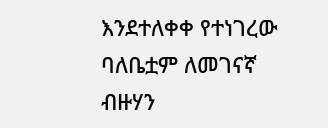እንደተለቀቀ የተነገረው ባለቤቷም ለመገናኛ ብዙሃን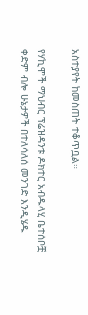አስተያየት ከመስጠት ተቆጥቧል።

የሃኪሞች ማህብር ፕሬዝዳንቱ ዶክተር አብዱላሂ ቤተሰቦቿ ቀድም ብሎ ሁኔታዎች በተለሳለሰ መንገድ እንዲሄዱ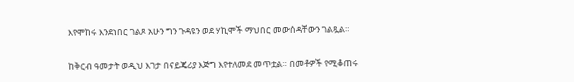እየሞከሩ እንደነበር ገልጾ አሁን ግን ጉዳዩን ወደ ሃኪሞች ማህበር መውሰዳቸውን ገልጿል።

ከቅርብ ዓመታት ወዲህ እገታ በናይጄሪያ እጅግ እየተለመደ መጥቷል። በመቶዎች የሚቆጠሩ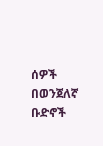ሰዎች በወንጀለኛ ቡድኖች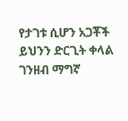የታገቱ ሲሆን አጋቾች ይህንን ድርጊት ቀላል ገንዘብ ማግኛ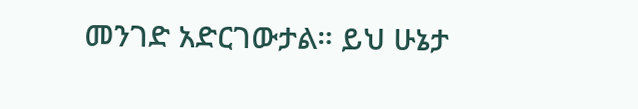መንገድ አድርገውታል። ይህ ሁኔታ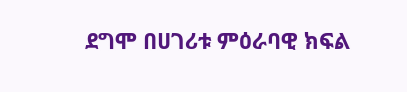ደግሞ በሀገሪቱ ምዕራባዊ ክፍል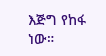እጅግ የከፋ ነው።